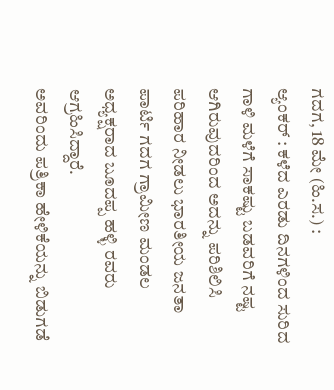ಗದಗ, 18 ಮೇ (ಹಿ.ಸ.) :
ಆ್ಯಂಕರ್ : ಕಳೆದ ಎರಡು ದಿನಗಳಿಂದ ಸುರಿದ ಗಾಳಿ ಮಳೆಗೆ ಸಾಕಷ್ಟು ಬಡವರಿಗೆ ನಷ್ಟ ಆಗಿರುವುದರಿಂದ ಅದನ್ನು ಪರಿಶಿಲಿಸಿ ಪರಿಹಾರ ನೀಡಲು ಭಾರತೀಯ ಜನತಾ ಪಾರ್ಟಿ ಗದಗ ಗ್ರಾಮೀಣ ಮಂಡಲ ಅಧ್ಯಕ್ಷರಾದ ಬೂದಪ್ಪ ಹಳ್ಳಿ ರವರು ಆಗ್ರಹಿಸಿದ್ದಾರೆ.
ಅವರಿಂದು ಪತ್ರಿಕಾ ಹೇಳಿಕೆಯನ್ನು ಬಿಡುಗಡೆ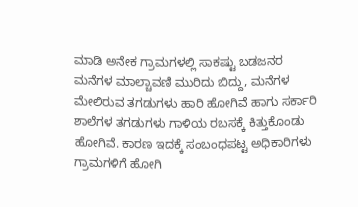ಮಾಡಿ ಅನೇಕ ಗ್ರಾಮಗಳಲ್ಲಿ ಸಾಕಷ್ಟು ಬಡಜನರ ಮನೆಗಳ ಮಾಲ್ಚಾವಣಿ ಮುರಿದು ಬಿದ್ದು, ಮನೆಗಳ ಮೇಲಿರುವ ತಗಡುಗಳು ಹಾರಿ ಹೋಗಿವೆ ಹಾಗು ಸರ್ಕಾರಿ ಶಾಲೆಗಳ ತಗಡುಗಳು ಗಾಳಿಯ ರಬಸಕ್ಕೆ ಕಿತ್ತುಕೊಂಡು ಹೋಗಿವೆ. ಕಾರಣ ಇದಕ್ಕೆ ಸಂಬಂಧಪಟ್ಟ ಅಧಿಕಾರಿಗಳು ಗ್ರಾಮಗಳಿಗೆ ಹೋಗಿ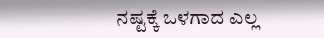ನಷ್ಟಕ್ಕೆ ಒಳಗಾದ ಎಲ್ಲ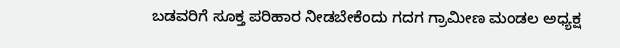ಬಡವರಿಗೆ ಸೂಕ್ತ ಪರಿಹಾರ ನೀಡಬೇಕೆಂದು ಗದಗ ಗ್ರಾಮೀಣ ಮಂಡಲ ಅಧ್ಯಕ್ಷ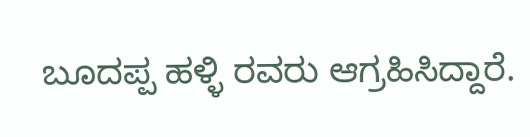ಬೂದಪ್ಪ ಹಳ್ಳಿ ರವರು ಆಗ್ರಹಿಸಿದ್ದಾರೆ.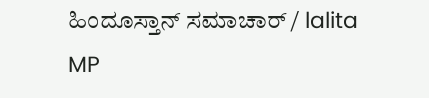ಹಿಂದೂಸ್ತಾನ್ ಸಮಾಚಾರ್ / lalita MP